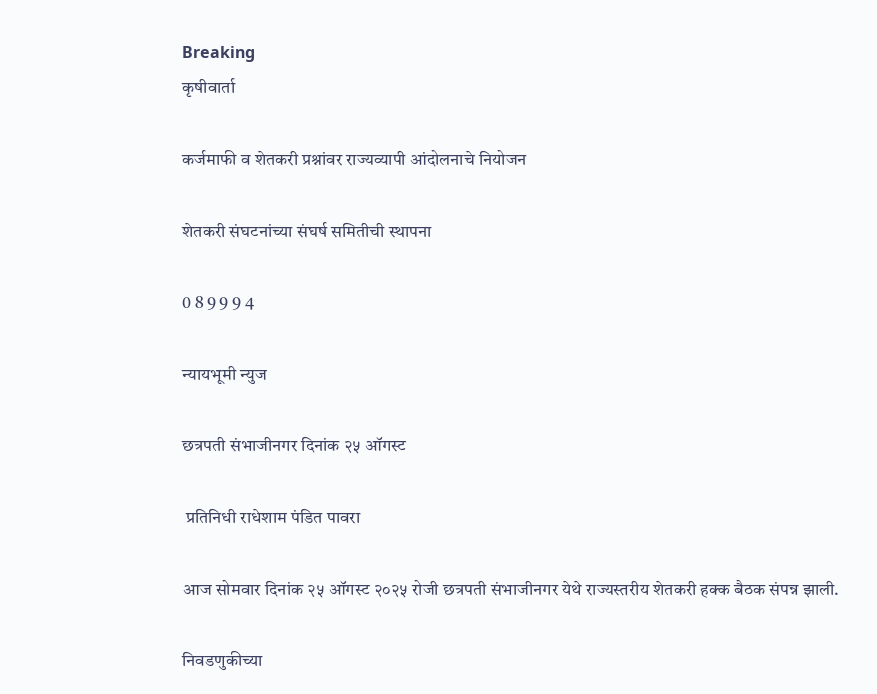Breaking
कृषीवार्ता

कर्जमाफी व शेतकरी प्रश्नांवर राज्यव्यापी आंदोलनाचे नियोजन

शेतकरी संघटनांच्या संघर्ष समितीची स्थापना

0 8 9 9 9 4

न्यायभूमी न्युज

छत्रपती संभाजीनगर दिनांक २५ ऑगस्ट

 प्रतिनिधी राधेशाम पंडित पावरा

आज सोमवार दिनांक २५ ऑगस्ट २०२५ रोजी छत्रपती संभाजीनगर येथे राज्यस्तरीय शेतकरी हक्क बैठक संपन्न झाली.

निवडणुकीच्या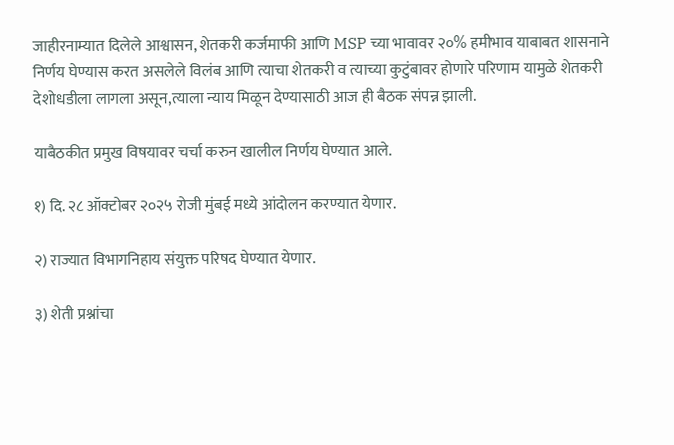जाहीरनाम्यात दिलेले आश्वासन, शेतकरी कर्जमाफी आणि MSP च्या भावावर २०% हमीभाव याबाबत शासनाने निर्णय घेण्यास करत असलेले विलंब आणि त्याचा शेतकरी व त्याच्या कुटुंबावर होणारे परिणाम यामुळे शेतकरी देशोधडीला लागला असून,त्याला न्याय मिळून देण्यासाठी आज ही बैठक संपन्न झाली.

याबैठकीत प्रमुख विषयावर चर्चा करुन खालील निर्णय घेण्यात आले.

१) दि. २८ ऑक्टोबर २०२५ रोजी मुंबई मध्ये आंदोलन करण्यात येणार.

२) राज्यात विभागनिहाय संयुक्त परिषद घेण्यात येणार.

३) शेती प्रश्नांचा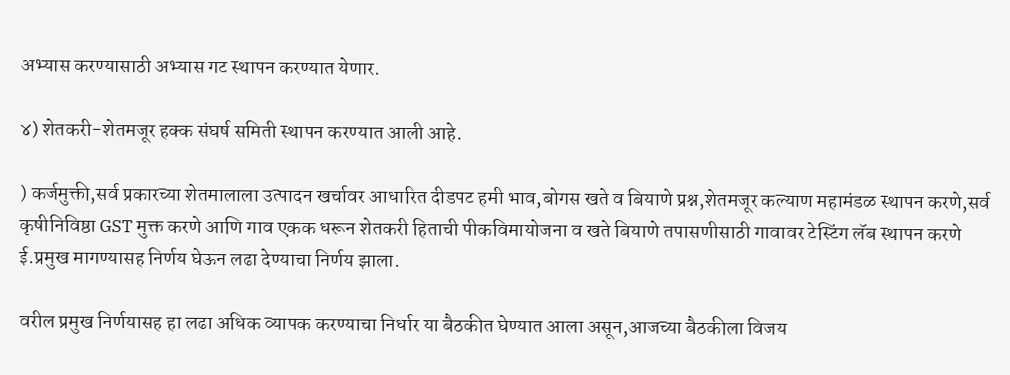अभ्यास करण्यासाठी अभ्यास गट स्थापन करण्यात येणार.

४) शेतकरी-शेतमजूर हक्क संघर्ष समिती स्थापन करण्यात आली आहे.

) कर्जमुक्ती,सर्व प्रकारच्या शेतमालाला उत्पादन खर्चावर आधारित दीडपट हमी भाव,बोगस खते व बियाणे प्रश्न,शेतमजूर कल्याण महामंडळ स्थापन करणे,सर्व कृषीनिविष्ठा GST मुक्त करणे आणि गाव एकक धरून शेतकरी हिताची पीकविमायोजना व खते बियाणे तपासणीसाठी गावावर टेस्टिंग लॅब स्थापन करणे ई.प्रमुख मागण्यासह निर्णय घेऊन लढा देण्याचा निर्णय झाला.

वरील प्रमुख निर्णयासह हा लढा अधिक व्यापक करण्याचा निर्धार या बैठकीत घेण्यात आला असून,आजच्या बैठकीला विजय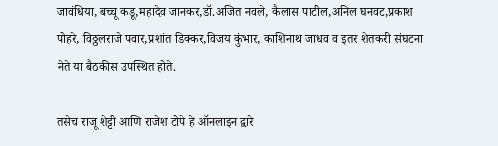जावंधिया, बच्चू कडू,महादेव जानकर,डॉ.अजित नवले, कैलास पाटील,अनिल घनवट,प्रकाश पोहरे, विठ्ठलराजे पवार,प्रशांत डिक्कर,विजय कुंभार, काशिनाथ जाधव व इतर शेतकरी संघटना नेते या बैठकीस उपस्थित होते.

तसेच राजू शेट्टी आणि राजेश टोपे हे ऑनलाइन द्वारे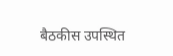बैठकीस उपस्थित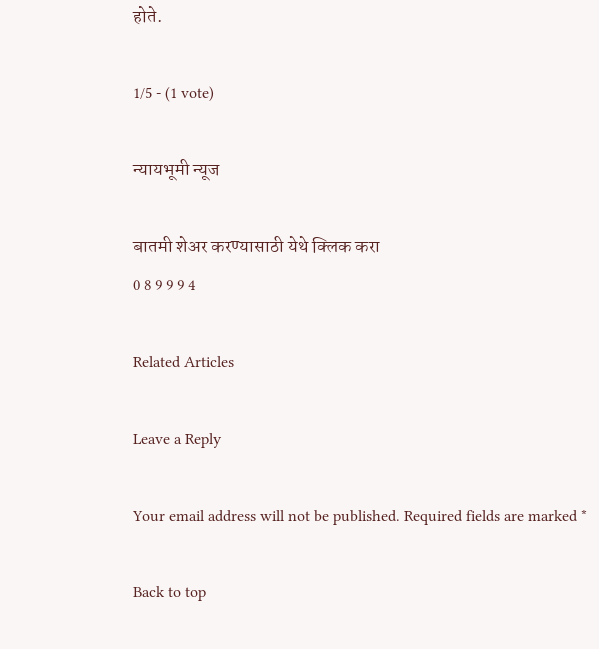होते.

1/5 - (1 vote)

न्यायभूमी न्यूज

बातमी शेअर करण्यासाठी येथे क्लिक करा
0 8 9 9 9 4

Related Articles

Leave a Reply

Your email address will not be published. Required fields are marked *

Back to top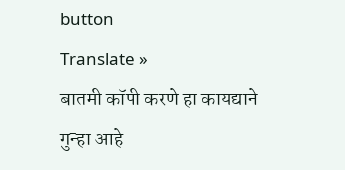button
Translate »
बातमी कॉपी करणे हा कायद्याने गुन्हा आहे